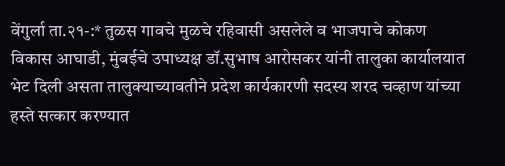वेंगुर्ला ता.२१-:* तुळस गावचे मुळचे रहिवासी असलेले व भाजपाचे कोकण विकास आघाडी, मुंबईचे उपाध्यक्ष डॉ.सुभाष आरोसकर यांनी तालुका कार्यालयात भेट दिली असता तालुक्याच्यावतीने प्रदेश कार्यकारणी सदस्य शरद चव्हाण यांच्या हस्ते सत्कार करण्यात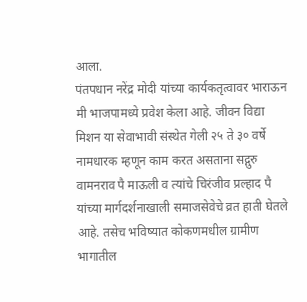आला.
पंतपधान नरेंद्र मोदी यांच्या कार्यकतृत्वावर भाराऊन मी भाजपामध्ये प्रवेश केला आहे. जीवन विद्या मिशन या सेवाभावी संस्थेत गेली २५ ते ३० वर्षे नामधारक म्हणून काम करत असताना सद्गुरु वामनराव पै माऊली व त्यांचे चिरंजीव प्रल्हाद पै यांच्या मार्गदर्शनाखाली समाजसेवेचे व्रत हाती घेतले आहे. तसेच भविष्यात कोकणमधील ग्रामीण भागातील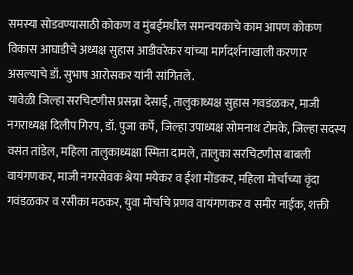समस्या सोडवण्यासाठी कोकण व मुंबईमधील समन्वयकाचे काम आपण कोकण विकास आघाडीचे अध्यक्ष सुहास आडीवरेकर यांच्या मार्गदर्शनाखाली करणार असल्याचे डॉ. सुभाष आरोसकर यांनी सांगितले.
यावेळी जिल्हा सरचिटणीस प्रसन्ना देसाई, तालुकाध्यक्ष सुहास गवडंळकर, माजी नगराध्यक्ष दिलीप गिरप, डॉ. पुजा कर्पे, जिल्हा उपाध्यक्ष सोमनाथ टोमके, जिल्हा सदस्य वसंत तांडेल, महिला तालुकाध्यक्षा स्मिता दामले, तालुका सरचिटणीस बाबली वायंगणकर, माजी नगरसेवक श्रेया मयेकर व ईशा मोंडकर, महिला मोर्चाच्या वृंदा गवंडळकर व रसीका मठकर, युवा मोर्चाचे प्रणव वायंगणकर व समीर नाईक, शक्ती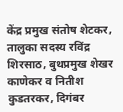केंद्र प्रमुख संतोष शेटकर, तालुका सदस्य रविंद्र शिरसाठ, बुथप्रमुख शेखर काणेकर व नितीश कुडतरकर, दिगंबर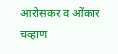आरोसकर व ओंकार चव्हाण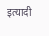इत्यादी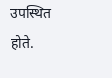उपस्थित होते.